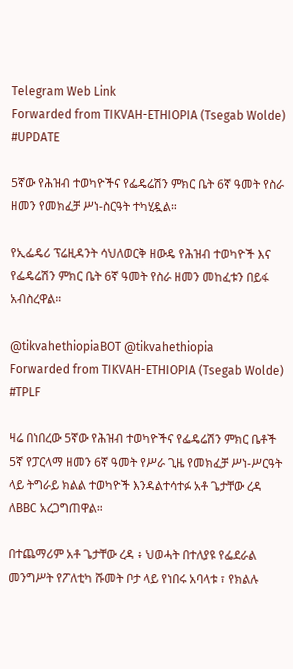Telegram Web Link
Forwarded from TIKVAH-ETHIOPIA (Tsegab Wolde)
#UPDATE

5ኛው የሕዝብ ተወካዮችና የፌዴሬሽን ምክር ቤት 6ኛ ዓመት የስራ ዘመን የመክፈቻ ሥነ-ስርዓት ተካሂዷል።

የኢፌዴሪ ፕሬዚዳንት ሳህለወርቅ ዘውዴ የሕዝብ ተወካዮች እና የፌዴሬሽን ምክር ቤት 6ኛ ዓመት የስራ ዘመን መከፈቱን በይፋ አብስረዋል።

@tikvahethiopiaBOT @tikvahethiopia
Forwarded from TIKVAH-ETHIOPIA (Tsegab Wolde)
#TPLF

ዛሬ በነበረው 5ኛው የሕዝብ ተወካዮችና የፌዴሬሽን ምክር ቤቶች 5ኛ የፓርላማ ዘመን 6ኛ ዓመት የሥራ ጊዜ የመክፈቻ ሥነ-ሥርዓት ላይ ትግራይ ክልል ተወካዮች እንዳልተሳተፉ አቶ ጌታቸው ረዳ ለBBC አረጋግጠዋል።

በተጨማሪም አቶ ጌታቸው ረዳ ፥ ህወሓት በተለያዩ የፌደራል መንግሥት የፖለቲካ ሹመት ቦታ ላይ የነበሩ አባላቱ ፣ የክልሉ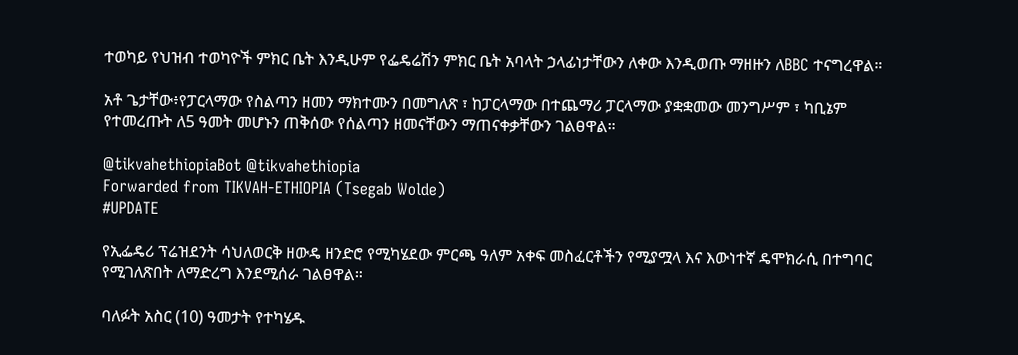ተወካይ የህዝብ ተወካዮች ምክር ቤት እንዲሁም የፌዴሬሽን ምክር ቤት አባላት ኃላፊነታቸውን ለቀው እንዲወጡ ማዘዙን ለBBC ተናግረዋል።

አቶ ጌታቸው፥የፓርላማው የስልጣን ዘመን ማክተሙን በመግለጽ ፣ ከፓርላማው በተጨማሪ ፓርላማው ያቋቋመው መንግሥም ፣ ካቢኔም የተመረጡት ለ5 ዓመት መሆኑን ጠቅሰው የሰልጣን ዘመናቸውን ማጠናቀቃቸውን ገልፀዋል።

@tikvahethiopiaBot @tikvahethiopia
Forwarded from TIKVAH-ETHIOPIA (Tsegab Wolde)
#UPDATE

የኢፌዴሪ ፕሬዝደንት ሳህለወርቅ ዘውዴ ዘንድሮ የሚካሄደው ምርጫ ዓለም አቀፍ መስፈርቶችን የሚያሟላ እና እውነተኛ ዴሞክራሲ በተግባር የሚገለጽበት ለማድረግ እንደሚሰራ ገልፀዋል።

ባለፉት አስር (10) ዓመታት የተካሄዱ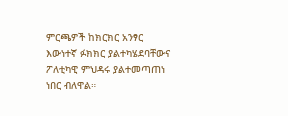ምርጫዎች ከክርክር አንፃር እውነተኛ ፉክክር ያልተካሄደባቸውና ፖለቲካዊ ምህዳሩ ያልተመጣጠነ ነበር ብለዋል።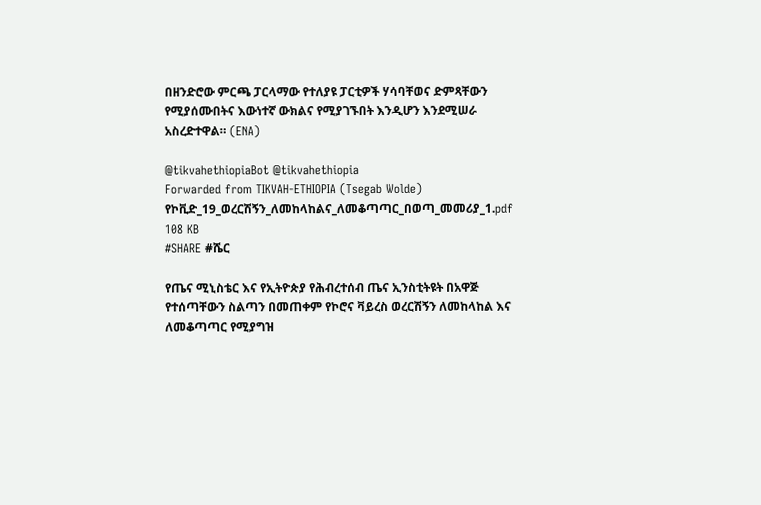በዘንድሮው ምርጫ ፓርላማው የተለያዩ ፓርቲዎች ሃሳባቸወና ድምጻቸውን የሚያሰሙበትና እውነተኛ ውክልና የሚያገኙበት እንዲሆን እንደሚሠራ አስረድተዋል። (ENA)

@tikvahethiopiaBot @tikvahethiopia
Forwarded from TIKVAH-ETHIOPIA (Tsegab Wolde)
የኮቪድ_19_ወረርሽኝን_ለመከላከልና_ለመቆጣጣር_በወጣ_መመሪያ_1.pdf
108 KB
#SHARE #ሼር

የጤና ሚኒስቴር እና የኢትዮጵያ የሕብረተሰብ ጤና ኢንስቲትዩት በአዋጅ የተሰጣቸውን ስልጣን በመጠቀም የኮሮና ቫይረስ ወረርሽኝን ለመከላከል እና ለመቆጣጣር የሚያግዝ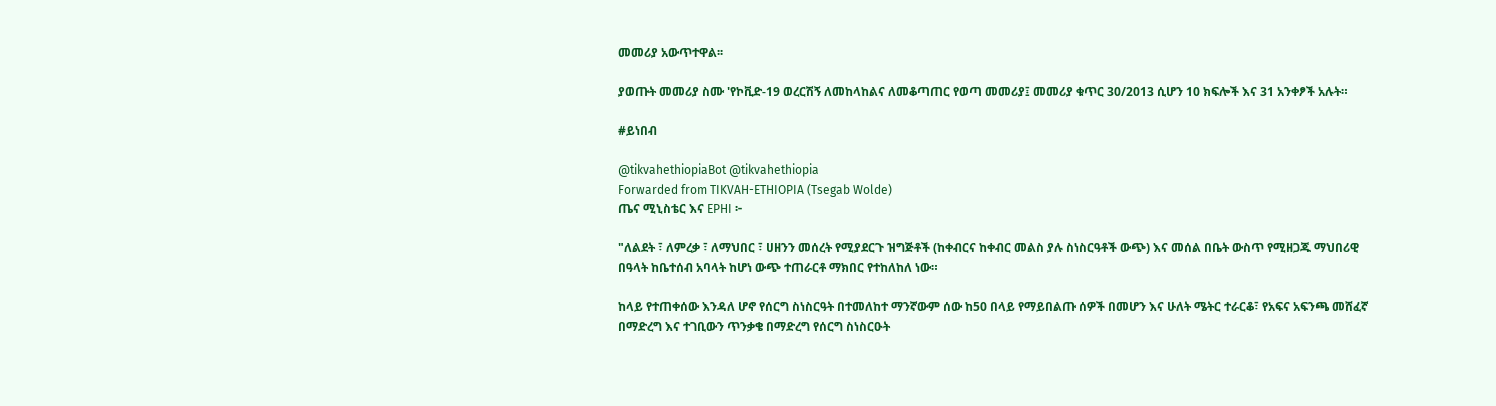መመሪያ አውጥተዋል፡፡

ያወጡት መመሪያ ስሙ 'የኮቪድ-19 ወረርሽኝ ለመከላከልና ለመቆጣጠር የወጣ መመሪያ፤ መመሪያ ቁጥር 30/2013 ሲሆን 10 ክፍሎች እና 31 አንቀፆች አሉት።

#ይነበብ

@tikvahethiopiaBot @tikvahethiopia
Forwarded from TIKVAH-ETHIOPIA (Tsegab Wolde)
ጤና ሚኒስቴር እና EPHI ፦

"ለልደት ፣ ለምረቃ ፣ ለማህበር ፣ ሀዘንን መሰረት የሚያደርጉ ዝግጅቶች (ከቀብርና ከቀብር መልስ ያሉ ስነስርዓቶች ውጭ) እና መሰል በቤት ውስጥ የሚዘጋጁ ማህበሪዊ በዓላት ከቤተሰብ አባላት ከሆነ ውጭ ተጠራርቶ ማክበር የተከለከለ ነው።

ከላይ የተጠቀሰው እንዳለ ሆኖ የሰርግ ስነስርዓት በተመለከተ ማንኛውም ሰው ከ50 በላይ የማይበልጡ ሰዎች በመሆን እና ሁለት ሜትር ተራርቆ፣ የአፍና አፍንጫ መሸፈኛ በማድረግ እና ተገቢውን ጥንቃቄ በማድረግ የሰርግ ስነስርዑት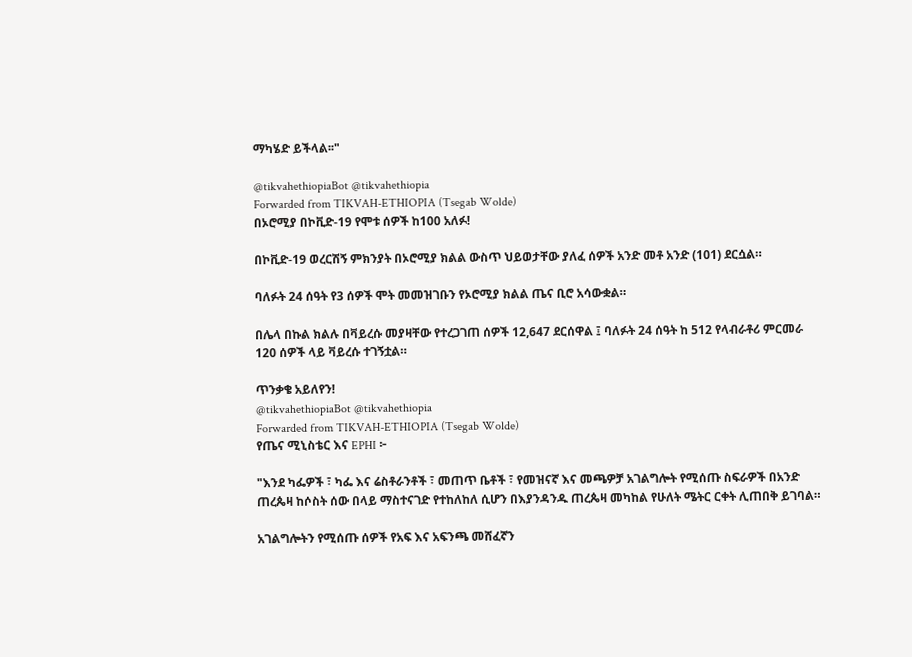ማካሄድ ይችላል፡፡"

@tikvahethiopiaBot @tikvahethiopia
Forwarded from TIKVAH-ETHIOPIA (Tsegab Wolde)
በኦሮሚያ በኮቪድ-19 የሞቱ ሰዎች ከ100 አለፉ!

በኮቪድ-19 ወረርሽኝ ምክንያት በኦሮሚያ ክልል ውስጥ ህይወታቸው ያለፈ ሰዎች አንድ መቶ አንድ (101) ደርሷል።

ባለፉት 24 ሰዓት የ3 ሰዎች ሞት መመዝገቡን የኦሮሚያ ክልል ጤና ቢሮ አሳውቋል።

በሌላ በኩል ክልሉ በቫይረሱ መያዛቸው የተረጋገጠ ሰዎች 12,647 ደርሰዋል ፤ ባለፉት 24 ሰዓት ከ 512 የላብራቶሪ ምርመራ 120 ሰዎች ላይ ቫይረሱ ተገኝቷል።

ጥንቃቄ አይለየን!
@tikvahethiopiaBot @tikvahethiopia
Forwarded from TIKVAH-ETHIOPIA (Tsegab Wolde)
የጤና ሚኒስቴር እና EPHI ፦

"እንደ ካፌዎች ፣ ካፌ እና ሬስቶራንቶች ፣ መጠጥ ቤቶች ፣ የመዝናኛ እና መጫዎቻ አገልግሎት የሚሰጡ ስፍራዎች በአንድ ጠረጴዛ ከሶስት ሰው በላይ ማስተናገድ የተከለከለ ሲሆን በእያንዳንዱ ጠረጴዛ መካከል የሁለት ሜትር ርቀት ሊጠበቅ ይገባል።

አገልግሎትን የሚሰጡ ሰዎች የአፍ እና አፍንጫ መሸፈኛን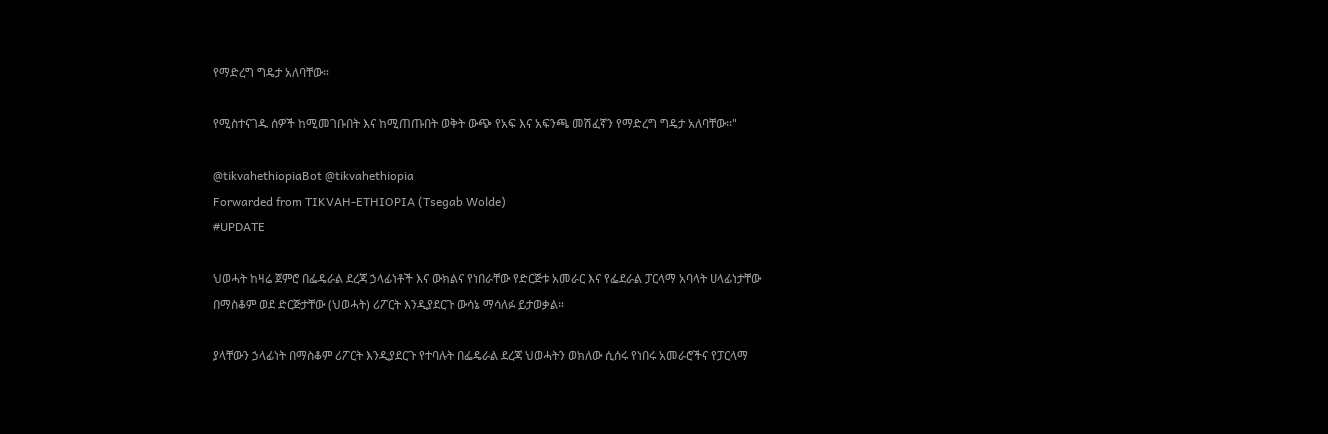የማድረግ ግዴታ አለባቸው።

የሚስተናገዱ ሰዎች ከሚመገቡበት እና ከሚጠጡበት ወቅት ውጭ የአፍ እና አፍንጫ መሽፈኛን የማድረግ ግዴታ አለባቸው፡፡"

@tikvahethiopiaBot @tikvahethiopia
Forwarded from TIKVAH-ETHIOPIA (Tsegab Wolde)
#UPDATE

ህወሓት ከዛሬ ጀምሮ በፌዴራል ደረጃ ኃላፊነቶች እና ውክልና የነበራቸው የድርጅቱ አመራር እና የፌደራል ፓርላማ አባላት ሀላፊነታቸው በማስቆም ወደ ድርጅታቸው (ህወሓት) ሪፖርት እንዲያደርጉ ውሳኔ ማሳለፉ ይታወቃል።

ያላቸውን ኃላፊነት በማስቆም ሪፖርት እንዲያደርጉ የተባሉት በፌዴራል ደረጃ ህወሓትን ወክለው ሲሰሩ የነበሩ አመራሮችና የፓርላማ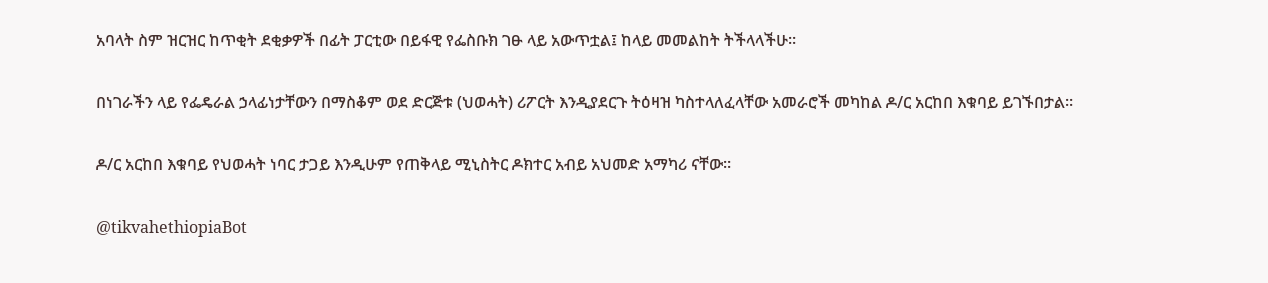አባላት ስም ዝርዝር ከጥቂት ደቂቃዎች በፊት ፓርቲው በይፋዊ የፌስቡክ ገፁ ላይ አውጥቷል፤ ከላይ መመልከት ትችላላችሁ።

በነገራችን ላይ የፌዴራል ኃላፊነታቸውን በማስቆም ወደ ድርጅቱ (ህወሓት) ሪፖርት እንዲያደርጉ ትዕዛዝ ካስተላለፈላቸው አመራሮች መካከል ዶ/ር አርከበ እቁባይ ይገኙበታል።

ዶ/ር አርከበ እቁባይ የህወሓት ነባር ታጋይ እንዲሁም የጠቅላይ ሚኒስትር ዶክተር አብይ አህመድ አማካሪ ናቸው።

@tikvahethiopiaBot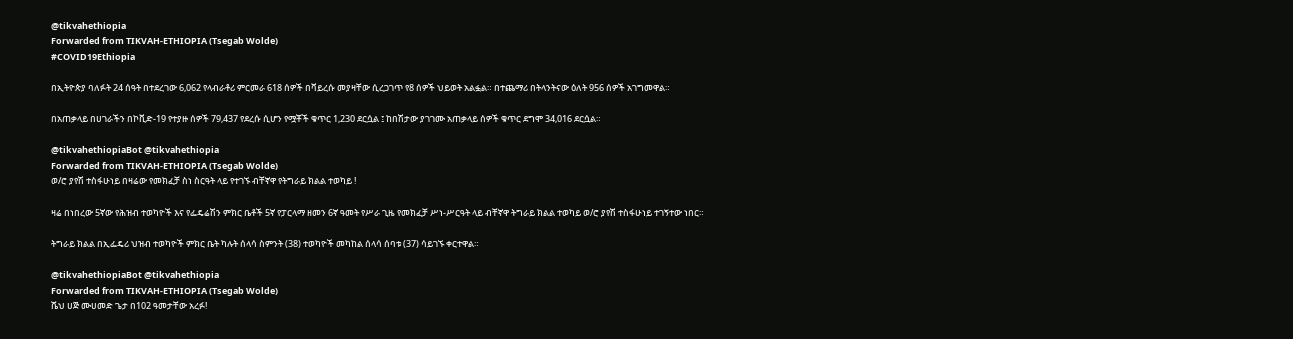@tikvahethiopia
Forwarded from TIKVAH-ETHIOPIA (Tsegab Wolde)
#COVID19Ethiopia

በኢትዮጵያ ባለፉት 24 ሰዓት በተደረገው 6,062 የላብራቶሪ ምርመራ 618 ሰዎች በቫይረሱ መያዛቸው ሲረጋገጥ የ8 ሰዎች ህይወት አልፏል። በተጨማሪ በትላንትናው ዕለት 956 ሰዎች አገግመዋል።

በአጠቃላይ በሀገራችን በኮቪድ-19 የተያዙ ሰዎች 79,437 የደረሱ ሲሆን የሟቾች ቁጥር 1,230 ደርሷል ፤ ከበሽታው ያገገሙ አጠቃላይ ሰዎች ቁጥር ደግሞ 34,016 ደርሷል።

@tikvahethiopiaBot @tikvahethiopia
Forwarded from TIKVAH-ETHIOPIA (Tsegab Wolde)
ወ/ሮ ያየሽ ተስፋሁነይ በዛሬው የመክፈቻ ስነ ስርዓት ላይ የተገኙ ብቸኛዋ የትግራይ ክልል ተወካይ !

ዛሬ በነበረው 5ኛው የሕዝብ ተወካዮች እና የፌዴሬሽን ምክር ቤቶች 5ኛ የፓርላማ ዘመን 6ኛ ዓመት የሥራ ጊዜ የመክፈቻ ሥነ-ሥርዓት ላይ ብቸኛዋ ትግራይ ክልል ተወካይ ወ/ሮ ያየሽ ተስፋሁነይ ተገኝተው ነበር።

ትግራይ ክልል በኢፌዴሪ ህዝብ ተወካዮች ምክር ቤት ካሉት ሰላሳ ስምንት (38) ተወካዮች መካከል ሰላሳ ሰባቱ (37) ሳይገኙ ቀርተዋል።

@tikvahethiopiaBot @tikvahethiopia
Forwarded from TIKVAH-ETHIOPIA (Tsegab Wolde)
ሼህ ሀጅ ሙሀመድ ጌታ በ102 ዓመታቸው አረፉ!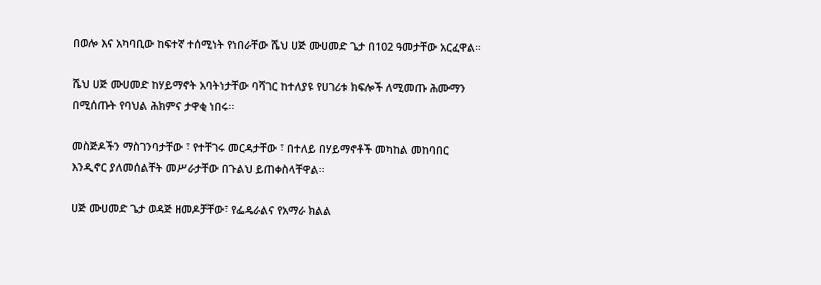በወሎ እና አካባቢው ከፍተኛ ተሰሚነት የነበራቸው ሼህ ሀጅ ሙሀመድ ጌታ በ102 ዓመታቸው አርፈዋል።

ሼህ ሀጅ ሙሀመድ ከሃይማኖት አባትነታቸው ባሻገር ከተለያዩ የሀገሪቱ ክፍሎች ለሚመጡ ሕሙማን በሚሰጡት የባህል ሕክምና ታዋቂ ነበሩ፡፡

መስጅዶችን ማስገንባታቸው ፣ የተቸገሩ መርዳታቸው ፣ በተለይ በሃይማኖቶች መካከል መከባበር እንዲኖር ያለመሰልቸት መሥራታቸው በጉልህ ይጠቀስላቸዋል፡፡

ሀጅ ሙሀመድ ጌታ ወዳጅ ዘመዶቻቸው፣ የፌዴራልና የአማራ ክልል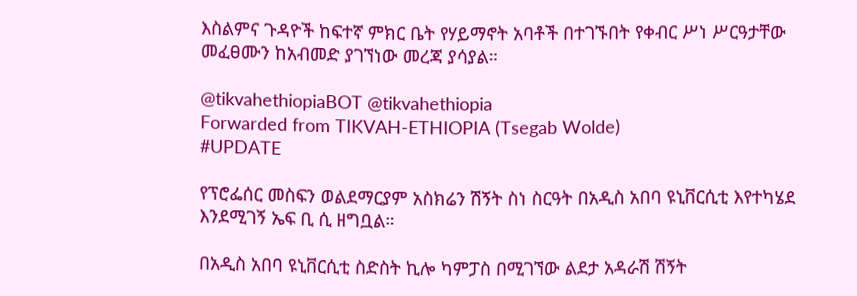እስልምና ጉዳዮች ከፍተኛ ምክር ቤት የሃይማኖት አባቶች በተገኙበት የቀብር ሥነ ሥርዓታቸው መፈፀሙን ከአብመድ ያገኘነው መረጃ ያሳያል።

@tikvahethiopiaBOT @tikvahethiopia
Forwarded from TIKVAH-ETHIOPIA (Tsegab Wolde)
#UPDATE

የፕሮፌሰር መስፍን ወልደማርያም አስክሬን ሽኝት ስነ ስርዓት በአዲስ አበባ ዩኒቨርሲቲ እየተካሄደ እንደሚገኝ ኤፍ ቢ ሲ ዘግቧል።

በአዲስ አበባ ዩኒቨርሲቲ ስድስት ኪሎ ካምፓስ በሚገኘው ልደታ አዳራሽ ሽኝት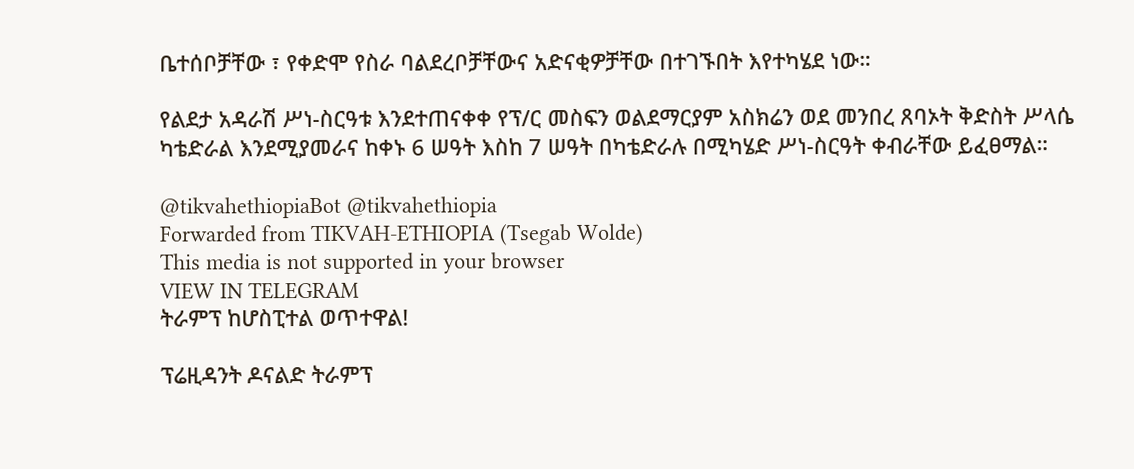ቤተሰቦቻቸው ፣ የቀድሞ የስራ ባልደረቦቻቸውና አድናቂዎቻቸው በተገኙበት እየተካሄደ ነው።

የልደታ አዳራሽ ሥነ-ስርዓቱ እንደተጠናቀቀ የፕ/ር መስፍን ወልደማርያም አስክሬን ወደ መንበረ ጸባኦት ቅድስት ሥላሴ ካቴድራል እንደሚያመራና ከቀኑ 6 ሠዓት እስከ 7 ሠዓት በካቴድራሉ በሚካሄድ ሥነ-ስርዓት ቀብራቸው ይፈፀማል።

@tikvahethiopiaBot @tikvahethiopia
Forwarded from TIKVAH-ETHIOPIA (Tsegab Wolde)
This media is not supported in your browser
VIEW IN TELEGRAM
ትራምፕ ከሆስፒተል ወጥተዋል!

ፕሬዚዳንት ዶናልድ ትራምፕ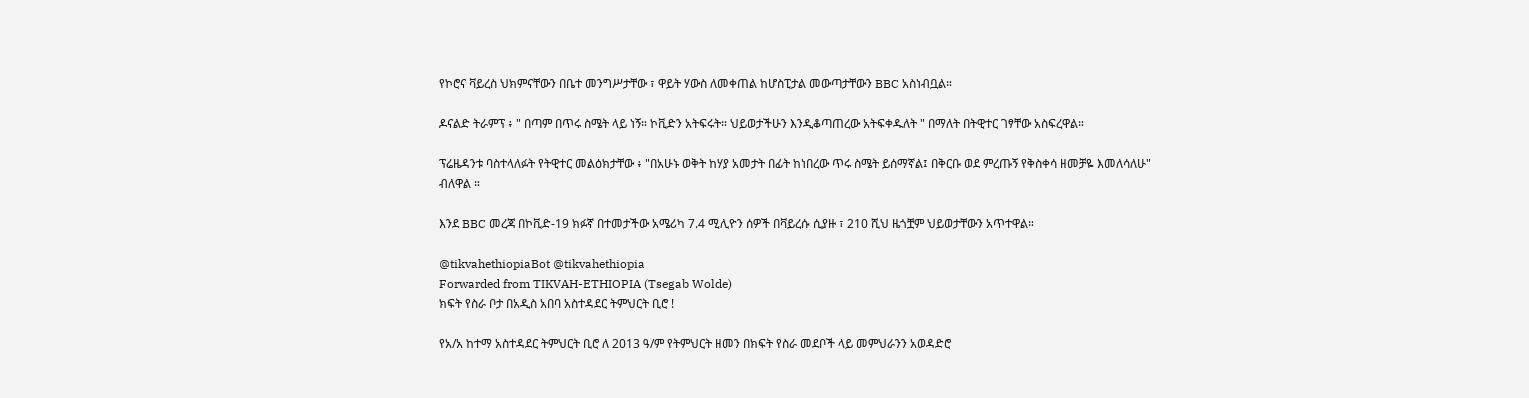የኮሮና ቫይረስ ህክምናቸውን በቤተ መንግሥታቸው ፣ ዋይት ሃውስ ለመቀጠል ከሆስፒታል መውጣታቸውን BBC አስነብቧል።

ዶናልድ ትራምፕ ፥ " በጣም በጥሩ ስሜት ላይ ነኝ። ኮቪድን አትፍሩት። ህይወታችሁን እንዲቆጣጠረው አትፍቀዱለት " በማለት በትዊተር ገፃቸው አስፍረዋል።

ፕሬዜዳንቱ ባስተላለፉት የትዊተር መልዕክታቸው ፥ "በአሁኑ ወቅት ከሃያ አመታት በፊት ከነበረው ጥሩ ስሜት ይሰማኛል፤ በቅርቡ ወደ ምረጡኝ የቅስቀሳ ዘመቻዬ እመለሳለሁ" ብለዋል ።

እንደ BBC መረጃ በኮቪድ-19 ክፉኛ በተመታችው አሜሪካ 7.4 ሚሊዮን ሰዎች በቫይረሱ ሲያዙ ፣ 210 ሺህ ዜጎቿም ህይወታቸውን አጥተዋል።

@tikvahethiopiaBot @tikvahethiopia
Forwarded from TIKVAH-ETHIOPIA (Tsegab Wolde)
ክፍት የስራ ቦታ በአዲስ አበባ አስተዳደር ትምህርት ቢሮ !

የአ/አ ከተማ አስተዳደር ትምህርት ቢሮ ለ 2013 ዓ/ም የትምህርት ዘመን በክፍት የስራ መደቦች ላይ መምህራንን አወዳድሮ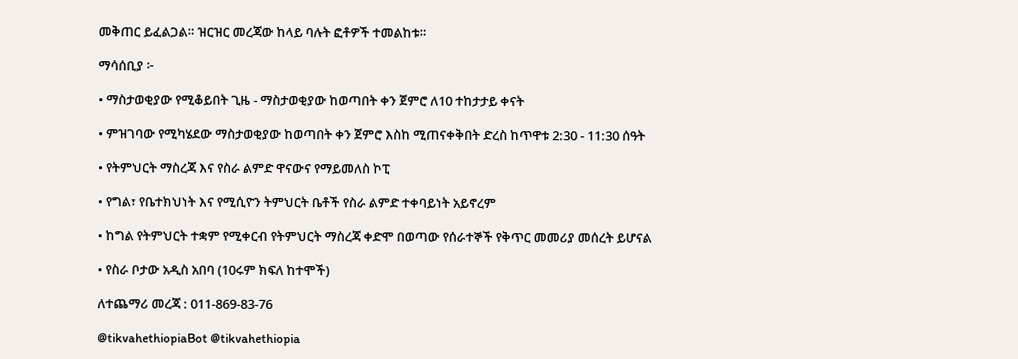መቅጠር ይፈልጋል። ዝርዝር መረጃው ከላይ ባሉት ፎቶዎች ተመልከቱ።

ማሳሰቢያ ፦

• ማስታወቂያው የሚቆይበት ጊዜ - ማስታወቂያው ከወጣበት ቀን ጀምሮ ለ10 ተከታታይ ቀናት

• ምዝገባው የሚካሄደው ማስታወቂያው ከወጣበት ቀን ጀምሮ እስከ ሚጠናቀቅበት ድረስ ከጥዋቱ 2:30 - 11:30 ሰዓት

• የትምህርት ማስረጃ እና የስራ ልምድ ዋናውና የማይመለስ ኮፒ

• የግል፣ የቤተክህነት እና የሚሲዮን ትምህርት ቤቶች የስራ ልምድ ተቀባይነት አይኖረም

• ከግል የትምህርት ተቋም የሚቀርብ የትምህርት ማስረጃ ቀድሞ በወጣው የሰራተኞች የቅጥር መመሪያ መሰረት ይሆናል

• የስራ ቦታው አዲስ አበባ (10ሩም ክፍለ ከተሞች)

ለተጨማሪ መረጃ : 011-869-83-76

@tikvahethiopiaBot @tikvahethiopia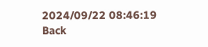2024/09/22 08:46:19
Back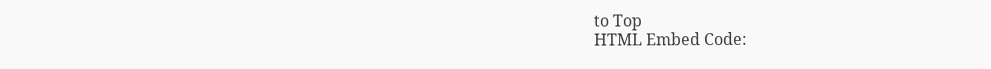to Top
HTML Embed Code: